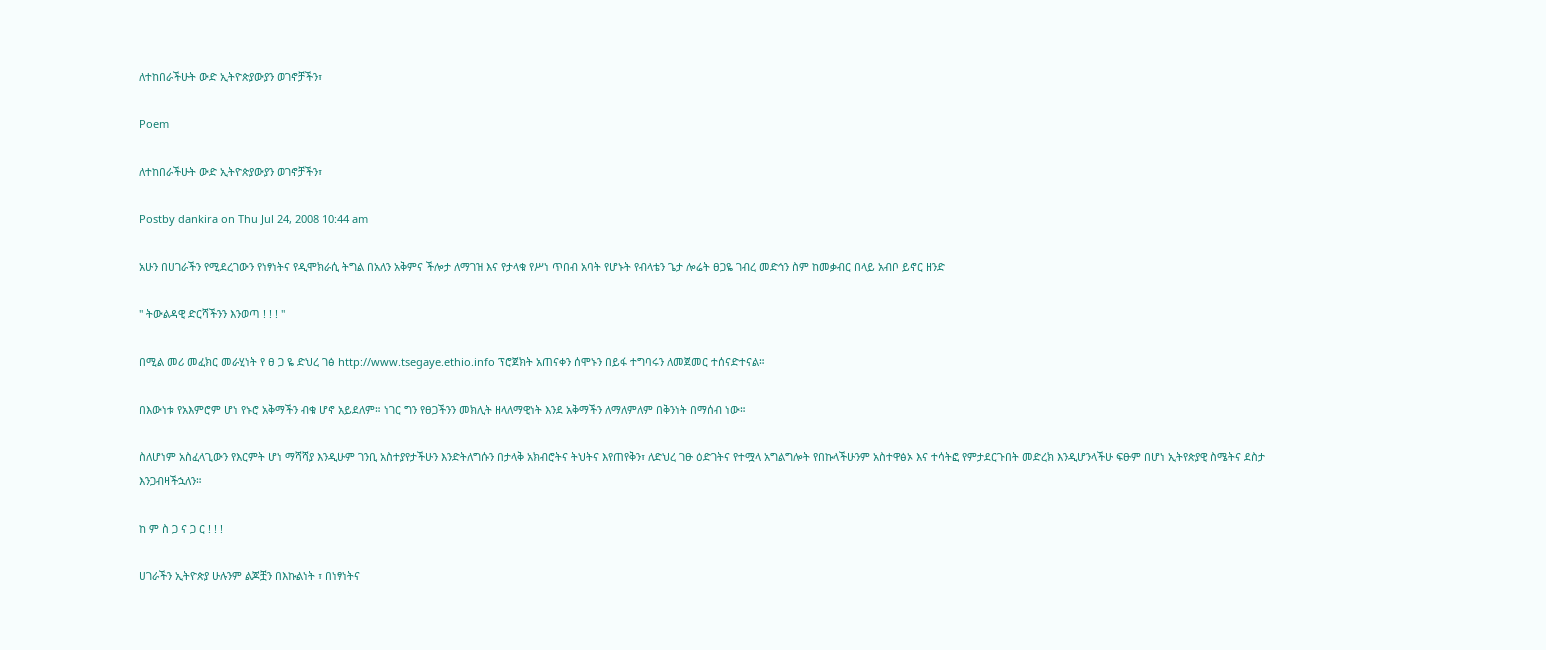ለተከበራችሁት ውድ ኢትዮጵያውያን ወገኖቻችን፣

Poem

ለተከበራችሁት ውድ ኢትዮጵያውያን ወገኖቻችን፣

Postby dankira on Thu Jul 24, 2008 10:44 am

አሁን በሀገራችን የሚደረገውን የነፃነትና የዲሞክራሲ ትግል በአለን አቅምና ችሎታ ለማገዝ እና የታላቁ የሥነ ጥበብ አባት የሆኑት የብላቴን ጌታ ሎሬት ፀጋዬ ገብረ መድኅን ስም ከመቃብር በላይ አብቦ ይኖር ዘንድ

" ትውልዳዊ ድርሻችንን እንወጣ ! ! ! "

በሚል መሪ መፈክር መራሂነት የ ፀ ጋ ዬ ድህረ ገፅ http://www.tsegaye.ethio.info ፕሮጀክት አጠናቀን ሰሞኑን በይፋ ተግባሩን ለመጀመር ተሰናድተናል።

በእውነቱ የአእምሮም ሆነ የኑሮ አቅማችን ብቁ ሆኖ አይደለም። ነገር ግን የፀጋችንን መክሊት ዘላለማዊነት እንደ አቅማችን ለማለምለም በቅንነት በማሰብ ነው።

ስለሆነም አስፈላጊውን የእርምት ሆነ ማሻሻያ እንዲሁም ገንቢ አስተያየታችሁን እንድትለግሱን በታላቅ አክብሮትና ትህትና እየጠየቅን፣ ለድህረ ገፁ ዕድገትና የተሟላ አግልግሎት የበኩላችሁንም አስተዋፅኦ እና ተሳትፎ የምታደርጉበት መድረክ እንዲሆንላችሁ ፍፁም በሆነ ኢትየጵያዊ ስሜትና ደስታ እንጋብዛችኋለን።

ከ ም ስ ጋ ና ጋ ር ! ! !

ሀገራችን ኢትዮጵያ ሁሉንም ልጆቿን በእኩልነት ፣ በነፃነትና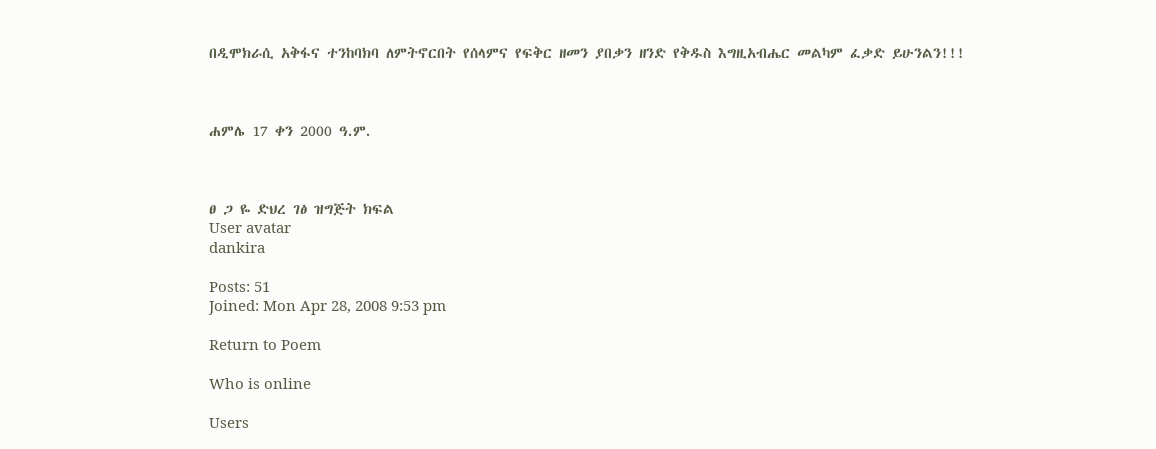በዲሞክራሲ አቅፋና ተንከባክባ ለምትኖርበት የሰላምና የፍቅር ዘመን ያበቃን ዘንድ የቅዱስ እግዚአብሔር መልካም ፈቃድ ይሁንልን!!!



ሐምሌ 17 ቀን 2000 ዓ.ም.



ፀ ጋ ዬ ድህረ ገፅ ዝግጅት ክፍል
User avatar
dankira

Posts: 51
Joined: Mon Apr 28, 2008 9:53 pm

Return to Poem

Who is online

Users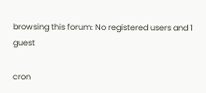browsing this forum: No registered users and 1 guest

cron